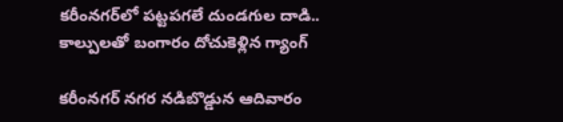కరీంనగర్‌లో పట్టపగలే దుండగుల దాడి.. కాల్పులతో బంగారం దోచుకెళ్లిన గ్యాంగ్

కరీంనగర్ నగర నడిబొడ్డున ఆదివారం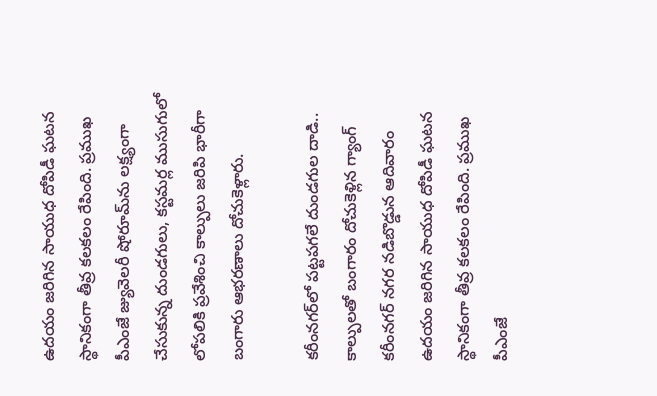ఉదయం జరిగిన సాయుధ దోపిడీ ఘటన స్థానికంగా తీవ్ర కలకలం రేపింది. ప్రముఖ పీఎంజే జ్యువెలరీ షోరూమ్‌ను లక్ష్యంగా చేసుకున్న దుండగులు, కస్టమర్ల ముసుగులో లోపలికి ప్రవేశించి కాల్పులు జరిపి భారీగా బంగారు ఆభరణాలు దోచుకెళ్లారు.

కరీంనగర్‌లో పట్టపగలే దుండగుల దాడి.. కాల్పులతో బంగారం దోచుకెళ్లిన గ్యాంగ్
కరీంనగర్ నగర నడిబొడ్డున ఆదివారం ఉదయం జరిగిన సాయుధ దోపిడీ ఘటన స్థానికంగా తీవ్ర కలకలం రేపింది. ప్రముఖ పీఎంజే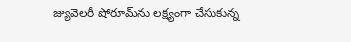జ్యువెలరీ షోరూమ్‌ను లక్ష్యంగా చేసుకున్న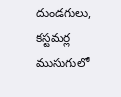దుండగులు, కస్టమర్ల ముసుగులో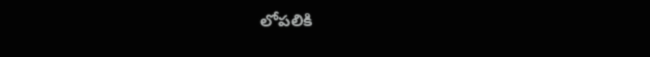లోపలికి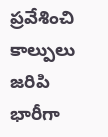ప్రవేశించి కాల్పులు జరిపి భారీగా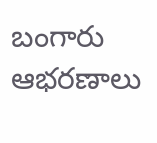బంగారు ఆభరణాలు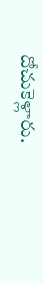దోచుకెళ్లారు.